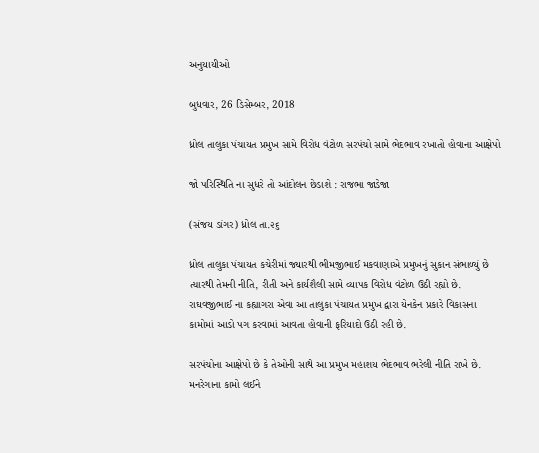અનુયાયીઓ

બુધવાર, 26 ડિસેમ્બર, 2018

ધ્રોલ તાલુકા પંચાયત પ્રમુખ સામે વિરોધ વંટોળ સરપંચો સામે ભેદભાવ રખાતો હોવાના આક્ષેપો

જો પરિસ્થિતિ ના સુધરે તો આંદોલન છેડાશે : રાજભા જાડેજા

(સંજય ડાંગર) ધ્રોલ તા.૨૬

ધ્રોલ તાલુકા પંચાયત કચેરીમાં જ્યારથી ભીમજીભાઈ મકવાણાએ પ્રમુખનું સુકાન સંભાળ્યું છે ત્યારથી તેમની નીતિ, રીતી અને કાર્યશૈલી સામે વ્યાપક વિરોધ વંટોળ ઉઠી રહ્યો છે. રાઘવજીભાઈ ના કહ્યાગરા એવા આ તાલુકા પંચાયત પ્રમુખ દ્વારા યેનકેન પ્રકારે વિકાસના કામોમાં આડો પગ કરવામાં આવતા હોવાની ફરિયાદો ઉઠી રહી છે.

સરપંચોના આક્ષેપો છે કે તેઓની સાથે આ પ્રમુખ મહાશય ભેદભાવ ભરેલી નીતિ રાખે છે. મનરેગાના કામો લઈને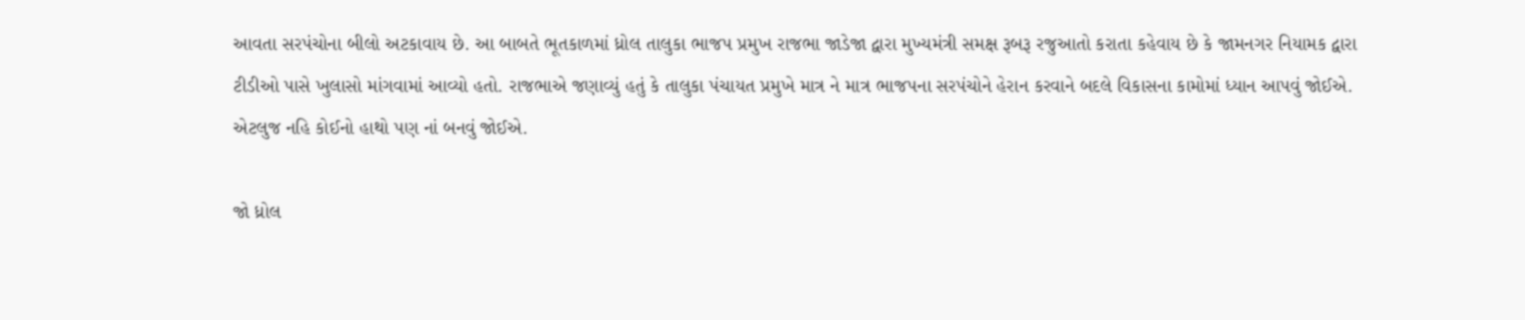આવતા સરપંચોના બીલો અટકાવાય છે. આ બાબતે ભૂતકાળમાં ધ્રોલ તાલુકા ભાજપ પ્રમુખ રાજભા જાડેજા દ્વારા મુખ્યમંત્રી સમક્ષ રૂબરૂ રજુઆતો કરાતા કહેવાય છે કે જામનગર નિયામક દ્વારા ટીડીઓ પાસે ખુલાસો માંગવામાં આવ્યો હતો. રાજભાએ જણાવ્યું હતું કે તાલુકા પંચાયત પ્રમુખે માત્ર ને માત્ર ભાજપના સરપંચોને હેરાન કરવાને બદલે વિકાસના કામોમાં ધ્યાન આપવું જોઈએ. એટલુજ નહિ કોઈનો હાથો પણ નાં બનવું જોઈએ.

જો ધ્રોલ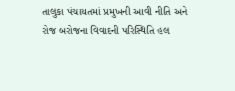તાલુકા પંચાયતમાં પ્રમુખની આવી નીતિ અને રોજ બરોજના વિવાદની પરિસ્થિતિ હલ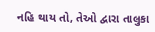નહિ થાય તો, તેઓ દ્વારા તાલુકા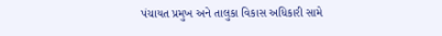પંચાયત પ્રમુખ અને તાલુકા વિકાસ અધિકારી સામે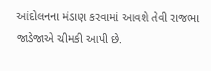આંદોલનના મંડાણ કરવામાં આવશે તેવી રાજભા જાડેજાએ ચીમકી આપી છે.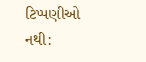ટિપ્પણીઓ નથી: